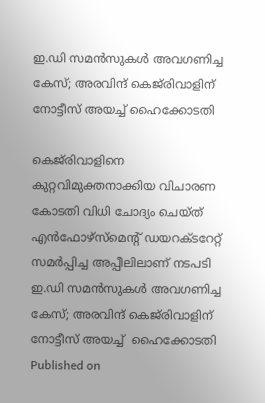ഇ.ഡി സമൻസുകൾ അവഗണിച്ച കേസ്; അരവിന്ദ് കെജ്‌രിവാളിന് നോട്ടീസ് അയച്ച് ഹൈക്കോടതി

കെജ്‌രിവാളിനെ കുറ്റവിമുക്തനാക്കിയ വിചാരണ കോടതി വിധി ചോദ്യം ചെയ്ത് എൻഫോഴ്സ്‌മെന്റ് ഡയറക്ടറേറ്റ് സമർപ്പിച്ച അപ്പീലിലാണ് നടപടി
ഇ.ഡി സമൻസുകൾ അവഗണിച്ച കേസ്; അരവിന്ദ് കെജ്‌രിവാളിന് നോട്ടീസ് അയച്ച്  ഹൈക്കോടതി
Published on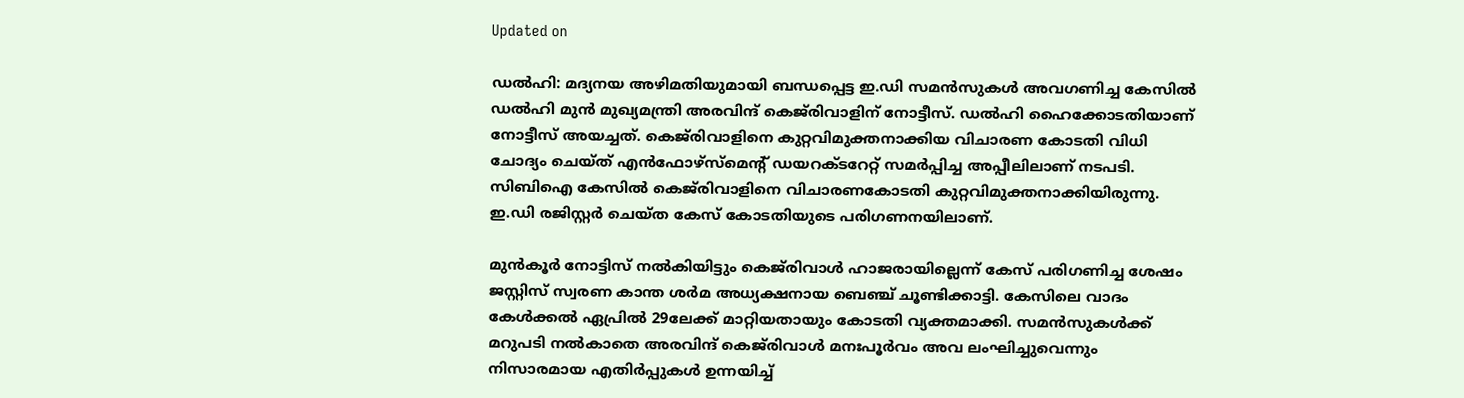Updated on

ഡൽഹി: മദ്യനയ അഴിമതിയുമായി ബന്ധപ്പെട്ട ഇ.ഡി സമൻസുകൾ അവഗണിച്ച കേസിൽ ഡൽഹി മുൻ മുഖ്യമന്ത്രി അരവിന്ദ് കെജ്‌രിവാളിന് നോട്ടീസ്. ഡൽഹി ഹൈക്കോടതിയാണ് നോട്ടീസ് അയച്ചത്. കെജ്‌രിവാളിനെ കുറ്റവിമുക്തനാക്കിയ വിചാരണ കോടതി വിധി ചോദ്യം ചെയ്ത് എൻഫോഴ്സ്‌മെന്റ് ഡയറക്ടറേറ്റ് സമർപ്പിച്ച അപ്പീലിലാണ് നടപടി. സിബിഐ കേസിൽ കെജ്‌രിവാളിനെ വിചാരണകോടതി കുറ്റവിമുക്തനാക്കിയിരുന്നു. ഇ.ഡി രജിസ്റ്റർ ചെയ്ത കേസ് കോടതിയുടെ പരിഗണനയിലാണ്.

മുൻകൂർ നോട്ടിസ് നൽകിയിട്ടും കെജ്‌രിവാൾ ഹാജരായില്ലെന്ന് കേസ് പരിഗണിച്ച ശേഷം ജസ്റ്റിസ് സ്വരണ കാന്ത ശർമ അധ്യക്ഷനായ ബെഞ്ച് ചൂണ്ടിക്കാട്ടി. കേസിലെ വാദം കേൾക്കൽ ഏപ്രിൽ 29ലേക്ക് മാറ്റിയതായും കോടതി വ്യക്തമാക്കി. സമൻസുകൾക്ക് മറുപടി നൽകാതെ അരവിന്ദ് കെജ്‌രിവാൾ മനഃപൂർവം അവ ലംഘിച്ചുവെന്നും നിസാരമായ എതിർപ്പുകൾ ഉന്നയിച്ച്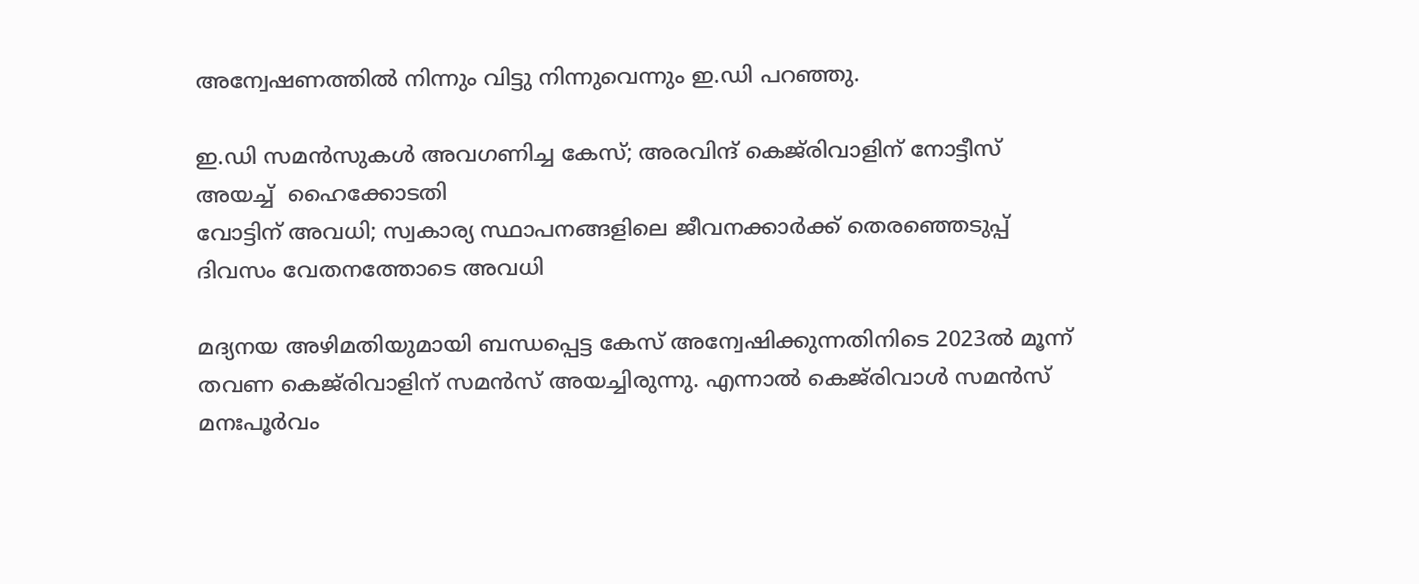അന്വേഷണത്തിൽ നിന്നും വിട്ടു നിന്നുവെന്നും ഇ.ഡി പറഞ്ഞു.

ഇ.ഡി സമൻസുകൾ അവഗണിച്ച കേസ്; അരവിന്ദ് കെജ്‌രിവാളിന് നോട്ടീസ് അയച്ച്  ഹൈക്കോടതി
വോട്ടിന് അവധി; സ്വകാര്യ സ്ഥാപനങ്ങളിലെ ജീവനക്കാർക്ക് തെരഞ്ഞെടുപ്പ് ദിവസം വേതനത്തോടെ അവധി

മദ്യനയ അഴിമതിയുമായി ബന്ധപ്പെട്ട കേസ് അന്വേഷിക്കുന്നതിനിടെ 2023ൽ മൂന്ന് തവണ കെജ്‌രിവാളിന് സമൻസ് അയച്ചിരുന്നു. എന്നാൽ കെജ്‌രിവാൾ സമൻസ് മനഃപൂർവം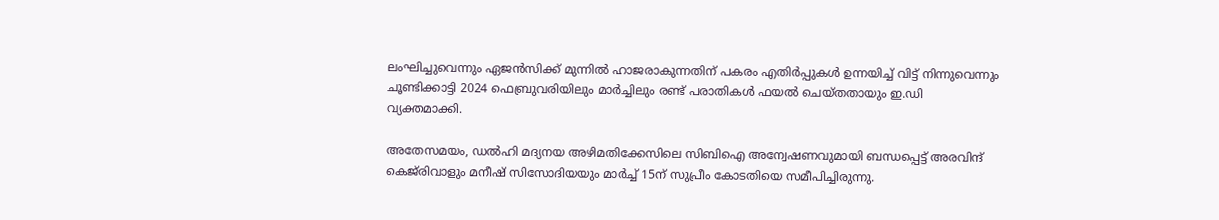ലംഘിച്ചുവെന്നും ഏജൻസിക്ക് മുന്നിൽ ഹാജരാകുന്നതിന് പകരം എതിർപ്പുകൾ ഉന്നയിച്ച് വിട്ട് നിന്നുവെന്നും ചൂണ്ടിക്കാട്ടി 2024 ഫെബ്രുവരിയിലും മാർച്ചിലും രണ്ട് പരാതികൾ ഫയൽ ചെയ്തതായും ഇ.ഡി വ്യക്തമാക്കി.

അതേസമയം, ഡല്‍ഹി മദ്യനയ അഴിമതിക്കേസിലെ സിബിഐ അന്വേഷണവുമായി ബന്ധപ്പെട്ട് അരവിന്ദ് കെജ്‌രിവാളും മനീഷ് സിസോദിയയും മാർച്ച് 15ന് സുപ്രീം കോടതിയെ സമീപിച്ചിരുന്നു.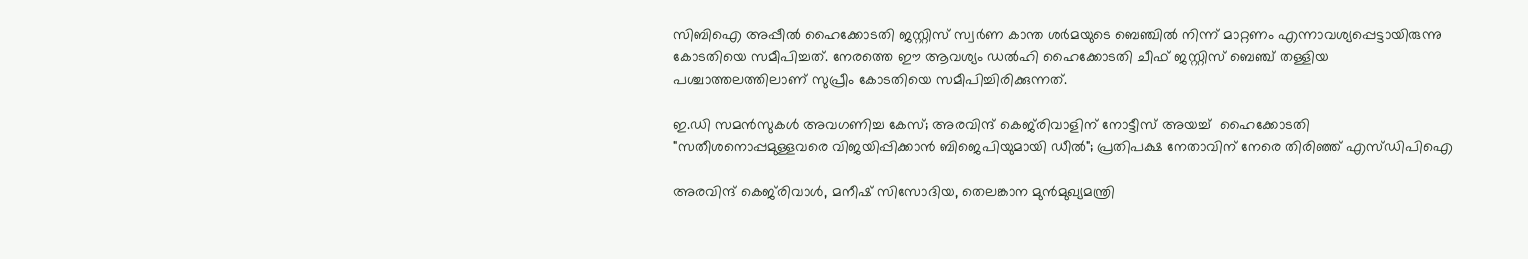സിബിഐ അപ്പീല്‍ ഹൈക്കോടതി ജസ്റ്റിസ് സ്വര്‍ണ കാന്ത ശര്‍മയുടെ ബെഞ്ചില്‍ നിന്ന് മാറ്റണം എന്നാവശ്യപ്പെട്ടായിരുന്നു കോടതിയെ സമീപിച്ചത്. നേരത്തെ ഈ ആവശ്യം ഡല്‍ഹി ഹൈക്കോടതി ചീഫ് ജസ്റ്റിസ് ബെഞ്ച് തള്ളിയ പശ്ചാത്തലത്തിലാണ് സുപ്രീം കോടതിയെ സമീപിച്ചിരിക്കുന്നത്.

ഇ.ഡി സമൻസുകൾ അവഗണിച്ച കേസ്; അരവിന്ദ് കെജ്‌രിവാളിന് നോട്ടീസ് അയച്ച്  ഹൈക്കോടതി
"സതീശനൊപ്പമുള്ളവരെ വിജയിപ്പിക്കാൻ ബിജെപിയുമായി ഡീൽ"; പ്രതിപക്ഷ നേതാവിന് നേരെ തിരിഞ്ഞ് എസ്ഡിപിഐ

അരവിന്ദ് കെജ്‌രിവാള്‍, മനീഷ് സിസോദിയ, തെലങ്കാന മുന്‍മുഖ്യമന്ത്രി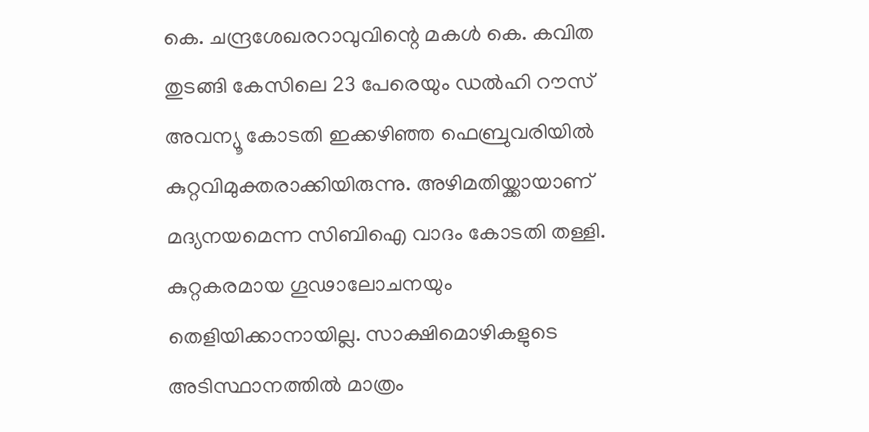കെ. ചന്ദ്രശേഖരറാവുവിന്റെ മകള്‍ കെ. കവിത തുടങ്ങി കേസിലെ 23 പേരെയും ഡല്‍ഹി റൗസ് അവന്യൂ കോടതി ഇക്കഴിഞ്ഞ ഫെബ്രുവരിയില്‍ കുറ്റവിമുക്തരാക്കിയിരുന്നു. അഴിമതിയ്ക്കായാണ് മദ്യനയമെന്ന സിബിഐ വാദം കോടതി തള്ളി. കുറ്റകരമായ ഗൂഢാലോചനയും തെളിയിക്കാനായില്ല. സാക്ഷിമൊഴികളുടെ അടിസ്ഥാനത്തില്‍ മാത്രം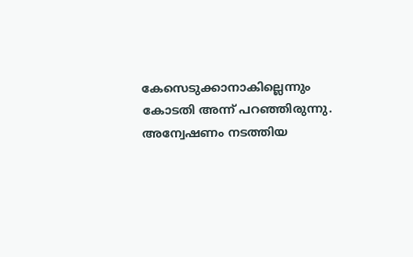കേസെടുക്കാനാകില്ലെന്നും കോടതി അന്ന് പറഞ്ഞിരുന്നു. അന്വേഷണം നടത്തിയ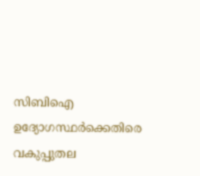സിബിഐ ഉദ്യോഗസ്ഥര്‍ക്കെതിരെ വകുപ്പുതല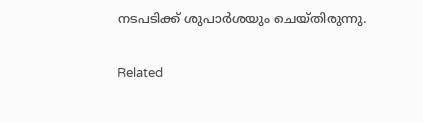നടപടിക്ക് ശുപാര്‍ശയും ചെയ്തിരുന്നു.

Related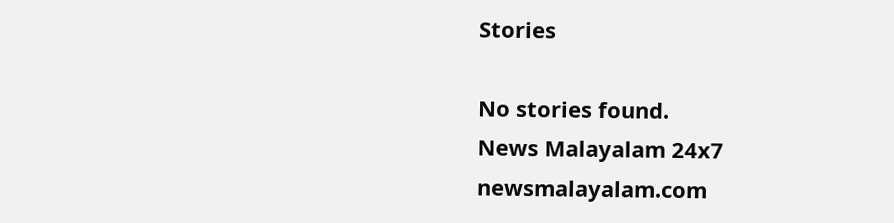Stories

No stories found.
News Malayalam 24x7
newsmalayalam.com